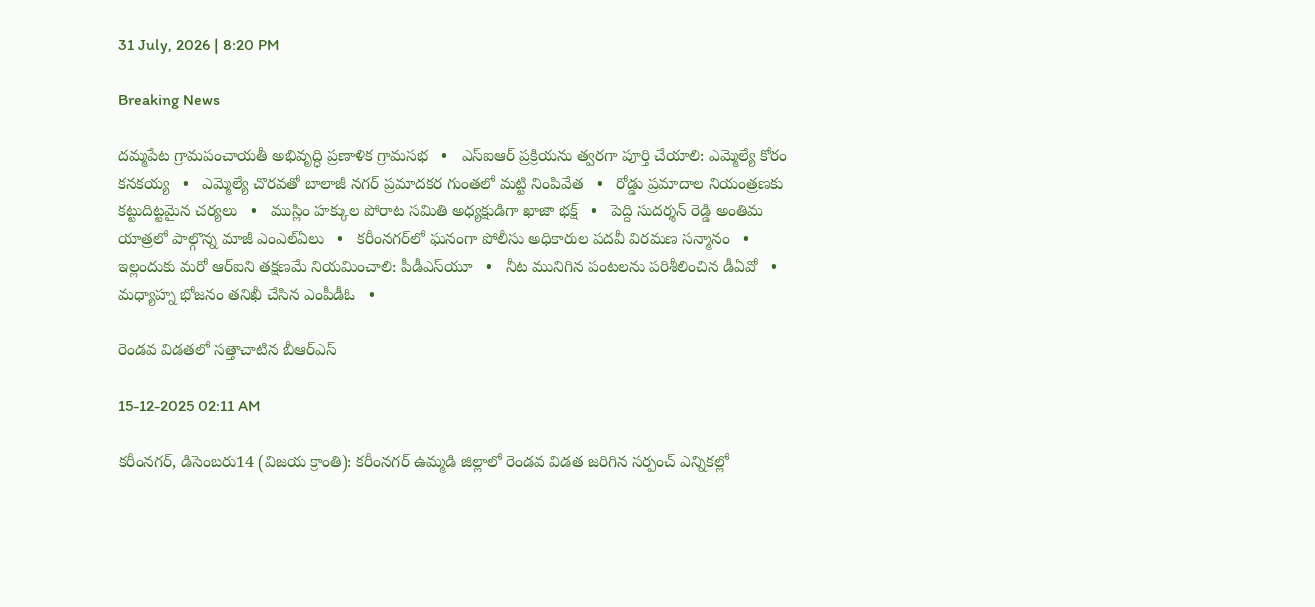31 July, 2026 | 8:20 PM

Breaking News

దమ్మపేట గ్రామపంచాయతీ అభివృద్ధి ప్రణాళిక గ్రామసభ   •   ఎస్‌ఐఆర్ ప్రక్రియను త్వరగా పూర్తి చేయాలి: ఎమ్మెల్యే కోరం కనకయ్య   •   ఎమ్మెల్యే చొరవతో బాలాజీ నగర్ ప్రమాదకర గుంతలో మట్టి నింపివేత   •   రోడ్డు ప్రమాదాల నియంత్రణకు కట్టుదిట్టమైన చర్యలు   •   ముస్లిం హక్కుల పోరాట సమితి అధ్యక్షుడిగా ఖాజా భక్ష్   •   పెద్ది సుదర్శన్ రెడ్డి అంతిమ యాత్రలో పాల్గొన్న మాజీ ఎంఎల్ఏలు   •   కరీంనగర్‌లో ఘనంగా పోలీసు అధికారుల పదవీ విరమణ సన్మానం   •   ఇల్లందుకు మరో ఆర్‌ఐని తక్షణమే నియమించాలి: పీడీఎస్‌యూ   •   నీట మునిగిన పంటలను పరిశీలించిన డీఏవో   •   మధ్యాహ్న భోజనం తనిఖీ చేసిన ఎంపీడీఓ   •

రెండవ విడతలో సత్తాచాటిన బీఆర్‌ఎస్

15-12-2025 02:11 AM

కరీంనగర్, డిసెంబరు14 (విజయ క్రాంతి): కరీంనగర్ ఉమ్మడి జిల్లాలో రెండవ విడత జరిగిన సర్పంచ్ ఎన్నికల్లో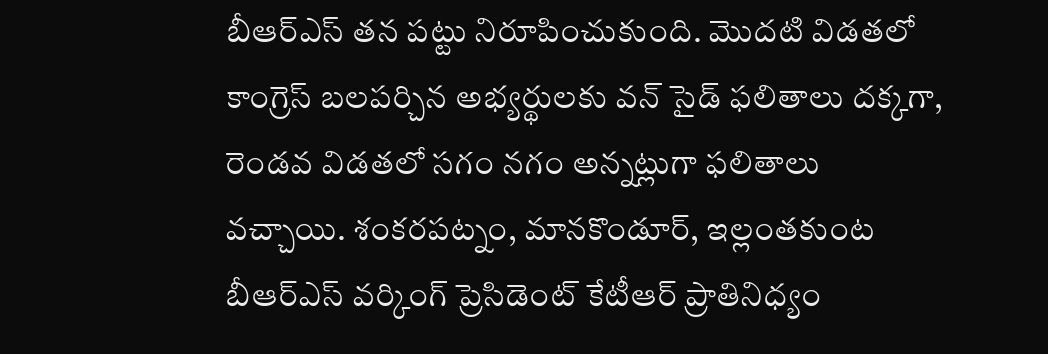బీఆర్‌ఎస్ తన పట్టు నిరూపించుకుంది. మొదటి విడతలో కాంగ్రెస్ బలపర్చిన అభ్యర్థులకు వన్ సైడ్ ఫలితాలు దక్కగా, రెండవ విడతలో సగం నగం అన్నట్లుగా ఫలితాలు వచ్చాయి. శంకరపట్నం, మానకొండూర్, ఇల్లంతకుంట బీఆర్‌ఎస్ వర్కింగ్ ప్రెసిడెంట్ కేటీఆర్ ప్రాతినిధ్యం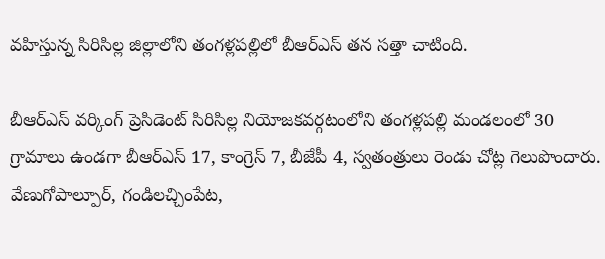వహిస్తున్న సిరిసిల్ల జిల్లాలోని తంగళ్లపల్లిలో బీఆర్‌ఎస్ తన సత్తా చాటింది.

బీఆర్‌ఎస్ వర్కింగ్ ప్రెసిడెంట్ సిరిసిల్ల నియోజకవర్గటంలోని తంగళ్లపల్లి మండలంలో 30 గ్రామాలు ఉండగా బీఆర్‌ఎస్ 17, కాంగ్రెస్ 7, బీజేపీ 4, స్వతంత్రులు రెండు చోట్ల గెలుపొందారు. వేణుగోపాల్పూర్, గండిలచ్చింపేట,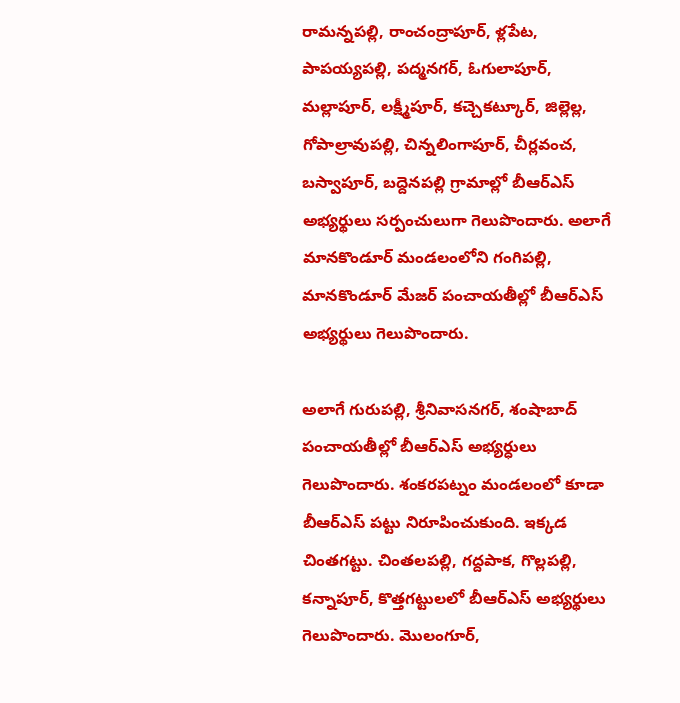రామన్నపల్లి, రాంచంద్రాపూర్, ళ్లపేట, పాపయ్యపల్లి, పద్మనగర్, ఓగులాపూర్, మల్లాపూర్, లక్ష్మీపూర్, కచ్చెకట్కూర్, జిల్లెల్ల, గోపాల్రావుపల్లి, చిన్నలింగాపూర్, చీర్లవంచ, బస్వాపూర్, బద్దెనపల్లి గ్రామాల్లో బీఆర్‌ఎస్ అభ్యర్థులు సర్పంచులుగా గెలుపొందారు. అలాగే మానకొండూర్ మండలంలోని గంగిపల్లి, మానకొండూర్ మేజర్ పంచాయతీల్లో బీఆర్‌ఎస్ అభ్యర్థులు గెలుపొందారు.

అలాగే గురుపల్లి, శ్రీనివాసనగర్, శంషాబాద్ పంచాయతీల్లో బీఆర్‌ఎస్ అభ్యర్ధులు గెలుపొందారు. శంకరపట్నం మండలంలో కూడా బీఆర్‌ఎస్ పట్టు నిరూపించుకుంది. ఇక్కడ చింతగట్టు. చింతలపల్లి, గద్దపాక, గొల్లపల్లి, కన్నాపూర్, కొత్తగట్టులలో బీఆర్‌ఎస్ అభ్యర్థులు గెలుపొందారు. మొలంగూర్,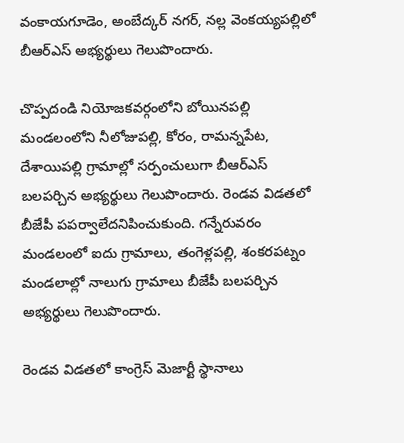వంకాయగూడెం, అంబేద్కర్ నగర్, నల్ల వెంకయ్యపల్లిలో బీఆర్‌ఎస్ అభ్యర్థులు గెలుపొందారు.

చొప్పదండి నియోజకవర్గంలోని బోయినపల్లి మండలంలోని నీలోజుపల్లి, కోరం, రామన్నపేట, దేశాయిపల్లి గ్రామాల్లో సర్పంచులుగా బీఆర్‌ఎస్ బలపర్చిన అభ్యర్థులు గెలుపొందారు. రెండవ విడతలో బీజేపీ పపర్వాలేదనిపించుకుంది. గన్నేరువరం మండలంలో ఐదు గ్రామాలు, తంగెళ్లపల్లి, శంకరపట్నం మండలాల్లో నాలుగు గ్రామాలు బీజేపీ బలపర్చిన అభ్యర్థులు గెలుపొందారు.

రెండవ విడతలో కాంగ్రెస్ మెజార్టీ స్థానాలు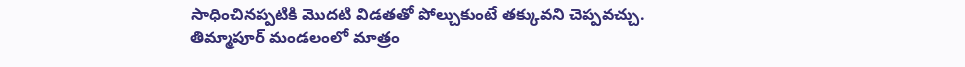సాధించినప్పటికి మొదటి విడతతో పోల్చుకుంటే తక్కువని చెప్పవచ్చు. తిమ్మాపూర్ మండలంలో మాత్రం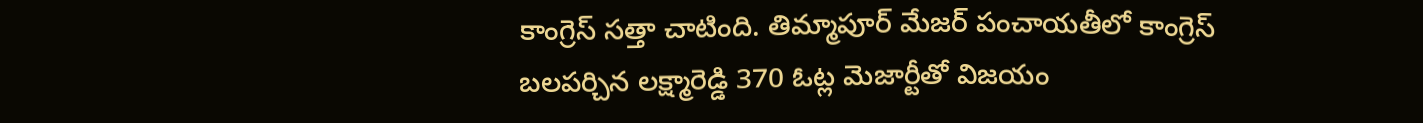కాంగ్రెస్ సత్తా చాటింది. తిమ్మాపూర్ మేజర్ పంచాయతీలో కాంగ్రెస్ బలపర్చిన లక్ష్మారెడ్డి 370 ఓట్ల మెజార్టీతో విజయం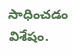సాధించడం విశేషం.